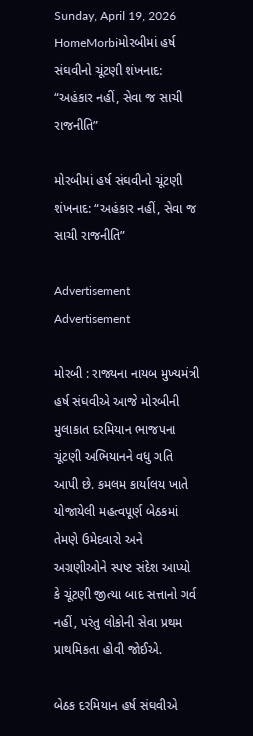Sunday, April 19, 2026
HomeMorbiમોરબીમાં હર્ષ સંઘવીનો ચૂંટણી શંખનાદ: “અહંકાર નહીં, સેવા જ સાચી રાજનીતિ”

મોરબીમાં હર્ષ સંઘવીનો ચૂંટણી શંખનાદ: “અહંકાર નહીં, સેવા જ સાચી રાજનીતિ”

Advertisement
Advertisement

મોરબી : રાજ્યના નાયબ મુખ્યમંત્રી હર્ષ સંઘવીએ આજે મોરબીની મુલાકાત દરમિયાન ભાજપના ચૂંટણી અભિયાનને વધુ ગતિ આપી છે. કમલમ કાર્યાલય ખાતે યોજાયેલી મહત્વપૂર્ણ બેઠકમાં તેમણે ઉમેદવારો અને અગ્રણીઓને સ્પષ્ટ સંદેશ આપ્યો કે ચૂંટણી જીત્યા બાદ સત્તાનો ગર્વ નહીં, પરંતુ લોકોની સેવા પ્રથમ પ્રાથમિકતા હોવી જોઈએ.

બેઠક દરમિયાન હર્ષ સંઘવીએ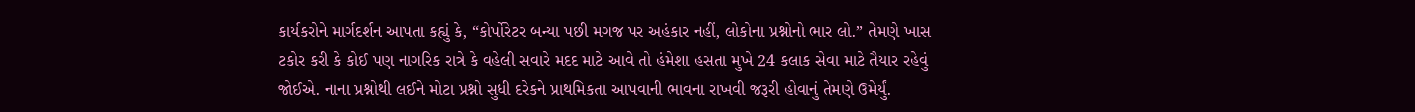કાર્યકરોને માર્ગદર્શન આપતા કહ્યું કે, “કોર્પોરેટર બન્યા પછી મગજ પર અહંકાર નહીં, લોકોના પ્રશ્નોનો ભાર લો.” તેમણે ખાસ ટકોર કરી કે કોઈ પણ નાગરિક રાત્રે કે વહેલી સવારે મદદ માટે આવે તો હંમેશા હસતા મુખે 24 કલાક સેવા માટે તૈયાર રહેવું જોઈએ. નાના પ્રશ્નોથી લઈને મોટા પ્રશ્નો સુધી દરેકને પ્રાથમિકતા આપવાની ભાવના રાખવી જરૂરી હોવાનું તેમણે ઉમેર્યું.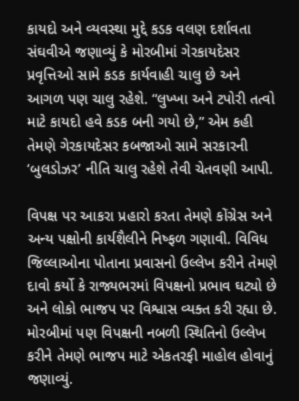કાયદો અને વ્યવસ્થા મુદ્દે કડક વલણ દર્શાવતા સંઘવીએ જણાવ્યું કે મોરબીમાં ગેરકાયદેસર પ્રવૃત્તિઓ સામે કડક કાર્યવાહી ચાલુ છે અને આગળ પણ ચાલુ રહેશે. “લુખ્ખા અને ટપોરી તત્વો માટે કાયદો હવે કડક બની ગયો છે,” એમ કહી તેમણે ગેરકાયદેસર કબજાઓ સામે સરકારની ‘બુલડોઝર’ નીતિ ચાલુ રહેશે તેવી ચેતવણી આપી.

વિપક્ષ પર આકરા પ્રહારો કરતા તેમણે કોંગ્રેસ અને અન્ય પક્ષોની કાર્યશૈલીને નિષ્ફળ ગણાવી. વિવિધ જિલ્લાઓના પોતાના પ્રવાસનો ઉલ્લેખ કરીને તેમણે દાવો કર્યો કે રાજ્યભરમાં વિપક્ષનો પ્રભાવ ઘટ્યો છે અને લોકો ભાજપ પર વિશ્વાસ વ્યક્ત કરી રહ્યા છે. મોરબીમાં પણ વિપક્ષની નબળી સ્થિતિનો ઉલ્લેખ કરીને તેમણે ભાજપ માટે એકતરફી માહોલ હોવાનું જણાવ્યું.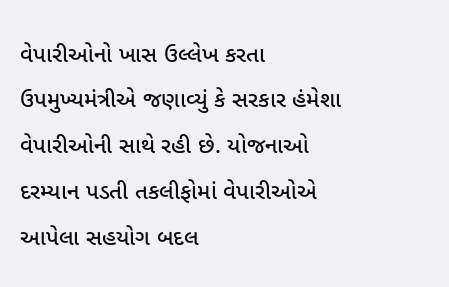વેપારીઓનો ખાસ ઉલ્લેખ કરતા ઉપમુખ્યમંત્રીએ જણાવ્યું કે સરકાર હંમેશા વેપારીઓની સાથે રહી છે. યોજનાઓ દરમ્યાન પડતી તકલીફોમાં વેપારીઓએ આપેલા સહયોગ બદલ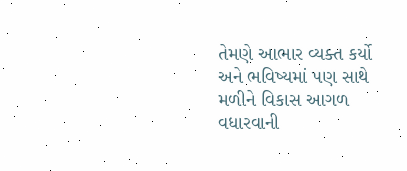તેમણે આભાર વ્યક્ત કર્યો અને ભવિષ્યમાં પણ સાથે મળીને વિકાસ આગળ વધારવાની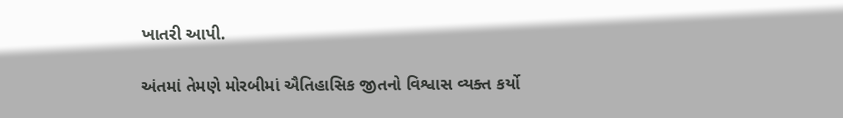ખાતરી આપી.

અંતમાં તેમણે મોરબીમાં ઐતિહાસિક જીતનો વિશ્વાસ વ્યક્ત કર્યો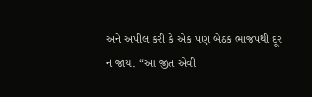અને અપીલ કરી કે એક પણ બેઠક ભાજપથી દૂર ન જાય. “આ જીત એવી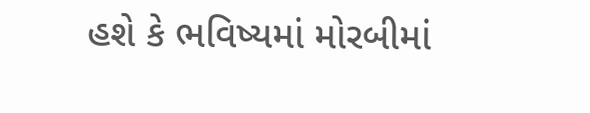હશે કે ભવિષ્યમાં મોરબીમાં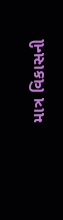માત્ર વિકાસની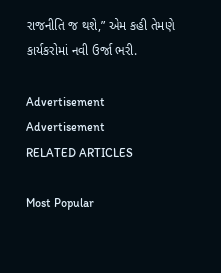રાજનીતિ જ થશે,” એમ કહી તેમણે કાર્યકરોમાં નવી ઉર્જા ભરી.

Advertisement
Advertisement
RELATED ARTICLES

Most Popular